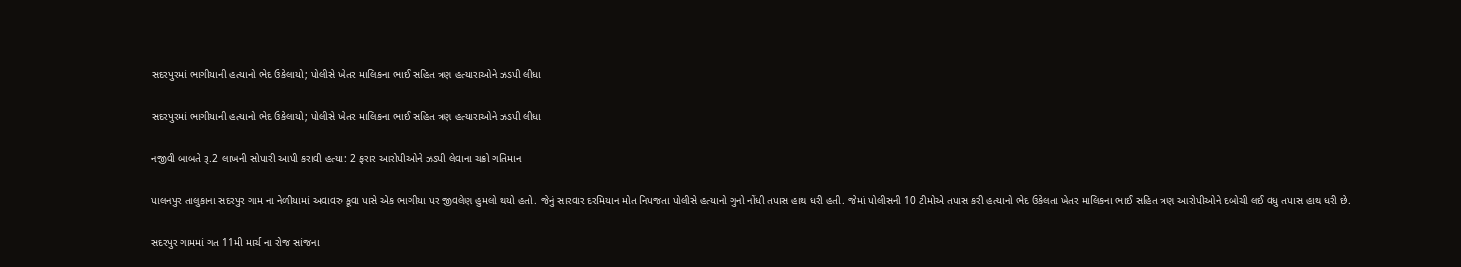સદરપુરમાં ભાગીયાની હત્યાનો ભેદ ઉકેલાયો; પોલીસે ખેતર માલિકના ભાઈ સહિત ત્રણ હત્યારાઓને ઝડપી લીધા

સદરપુરમાં ભાગીયાની હત્યાનો ભેદ ઉકેલાયો; પોલીસે ખેતર માલિકના ભાઈ સહિત ત્રણ હત્યારાઓને ઝડપી લીધા

નજીવી બાબતે રૂ.2 લાખની સોપારી આપી કરાવી હત્યા: 2 ફરાર આરોપીઓને ઝડપી લેવાના ચક્રો ગતિમાન

પાલનપુર તાલુકાના સદરપુર ગામ ના નેળીયામાં અવાવરુ કૂવા પાસે એક ભાગીયા પર જીવલેણ હુમલો થયો હતો. જેનું સારવાર દરમિયાન મોત નિપજતા પોલીસે હત્યાનો ગુનો નોંધી તપાસ હાથ ધરી હતી. જેમાં પોલીસની 10 ટીમોએ તપાસ કરી હત્યાનો ભેદ ઉકેલતા ખેતર માલિકના ભાઈ સહિત ત્રણ આરોપીઓને દબોચી લઈ વધુ તપાસ હાથ ધરી છે.

સદરપુર ગામમાં ગત 11મી માર્ચ ના રોજ સાંજના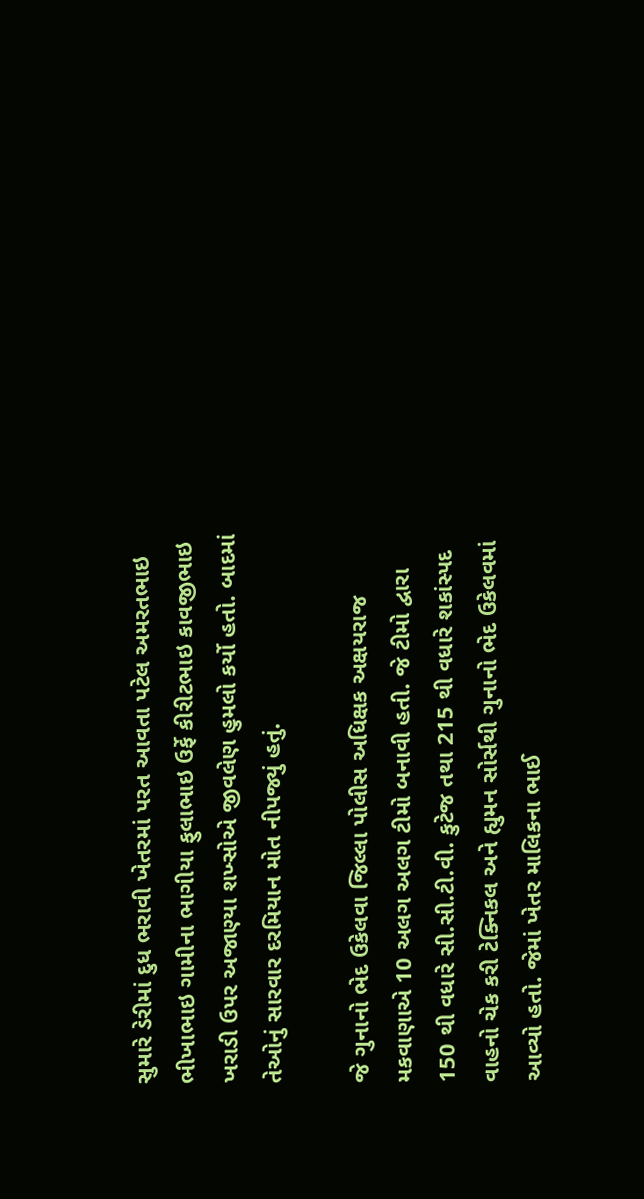સુમારે ડેરીમાં દુધ ભરાવી ખેતરમાં પરત આવતા પટેલ અમરતભાઇ ભીખાભાઇ ગામીના ભાગીયા ફુલાભાઇ ઉર્ફે કીરીટભાઇ કાવજીભાઇ ખરાડી ઉપર અજાણ્યા શખ્સોએ જીવલેણ હુમલો કર્યો હતો. બાદમાં તેઓનું સારવાર દરમિયાન મોત નીપજ્યું હતું.

જે ગુનાનો ભેદ ઉકેલવા જિલ્લા પોલીસ અધિક્ષક અક્ષયરાજ મકવાણાએ 10 અલગ અલગ ટીમો બનાવી હતી. જે ટીમો દ્વારા 150 થી વધારે સી.સી.ટી.વી. કુટેજ તથા 215 થી વધારે શકાંસ્પદ વાહનો ચેક કરી ટેક્નિકલ અને હ્યુમન સોર્સથી ગુનાનો ભેદ ઉકેલવમાં આવ્યો હતો. જેમાં ખેતર માલિકના ભાઈ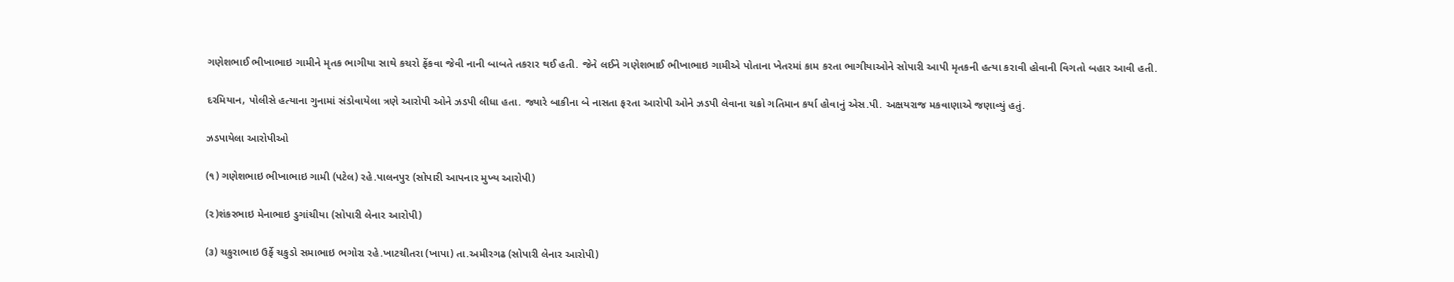ગણેશભાઈ ભીખાભાઇ ગામીને મૃતક ભાગીયા સાથે કચરો ફેંકવા જેવી નાની બાબતે તકરાર થઈ હતી. જેને લઈને ગણેશભાઈ ભીખાભાઇ ગામીએ પોતાના ખેતરમાં કામ કરતા ભાગીયાઓને સોપારી આપી મૃતકની હત્યા કરાવી હોવાની વિગતો બહાર આવી હતી.

દરમિયાન, પોલીસે હત્યાના ગુનામાં સંડોવાયેલા ત્રણે આરોપી ઓને ઝડપી લીધા હતા. જ્યારે બાકીના બે નાસતા ફરતા આરોપી ઓને ઝડપી લેવાના ચક્રો ગતિમાન કર્યા હોવાનું એસ.પી. અક્ષયરાજ મકવાણાએ જણાવ્યું હતું.

ઝડપાયેલા આરોપીઓ

(૧) ગણેશભાઇ ભીખાભાઇ ગામી (પટેલ) રહે.પાલનપુર (સોપારી આપનાર મુખ્ય આરોપી)

(૨)શંકરભાઇ મેનાભાઇ ડુગાંચીયા (સોપારી લેનાર આરોપી)

(૩) ચકુરાભાઇ ઉર્ફે ચકુડો સમાભાઇ ભગોરા રહે.ખાટચીતરા (ખાપા) તા.અમીરગઢ (સોપારી લેનાર આરોપી)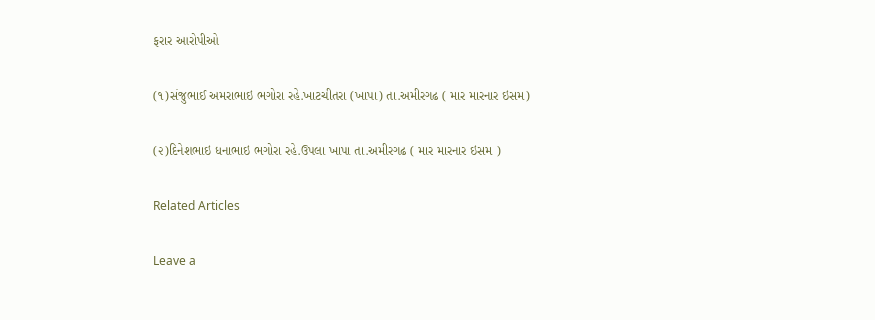ફરાર આરોપીઓ

(૧)સંજુભાઈ અમરાભાઇ ભગોરા રહે.ખાટચીતરા (ખાપા) તા.અમીરગઢ ( માર મારનાર ઇસમ)

(૨)દિનેશભાઇ ધનાભાઇ ભગોરા રહે.ઉપલા ખાપા તા.અમીરગઢ ( માર મારનાર ઇસમ )

Related Articles

Leave a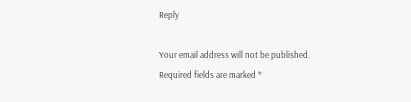Reply

Your email address will not be published. Required fields are marked *